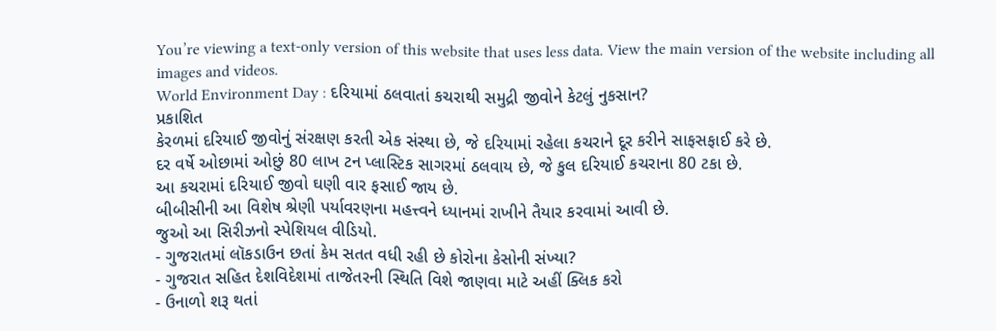You’re viewing a text-only version of this website that uses less data. View the main version of the website including all images and videos.
World Environment Day : દરિયામાં ઠલવાતાં કચરાથી સમુદ્રી જીવોને કેટલું નુકસાન?
પ્રકાશિત
કેરળમાં દરિયાઈ જીવોનું સંરક્ષણ કરતી એક સંસ્થા છે, જે દરિયામાં રહેલા કચરાને દૂર કરીને સાફસફાઈ કરે છે.
દર વર્ષે ઓછામાં ઓછું 80 લાખ ટન પ્લાસ્ટિક સાગરમાં ઠલવાય છે, જે કુલ દરિયાઈ કચરાના 80 ટકા છે.
આ કચરામાં દરિયાઈ જીવો ઘણી વાર ફસાઈ જાય છે.
બીબીસીની આ વિશેષ શ્રેણી પર્યાવરણના મહત્ત્વને ધ્યાનમાં રાખીને તૈયાર કરવામાં આવી છે.
જુઓ આ સિરીઝનો સ્પેશિયલ વીડિયો.
- ગુજરાતમાં લૉકડાઉન છતાં કેમ સતત વધી રહી છે કોરોના કેસોની સંખ્યા?
- ગુજરાત સહિત દેશવિદેશમાં તાજેતરની સ્થિતિ વિશે જાણવા માટે અહીં ક્લિક કરો
- ઉનાળો શરૂ થતાં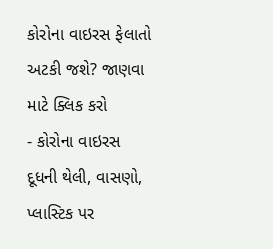કોરોના વાઇરસ ફેલાતો અટકી જશે? જાણવા માટે ક્લિક કરો
- કોરોના વાઇરસ દૂધની થેલી, વાસણો, પ્લાસ્ટિક પર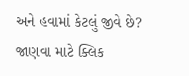અને હવામાં કેટલું જીવે છે? જાણવા માટે ક્લિક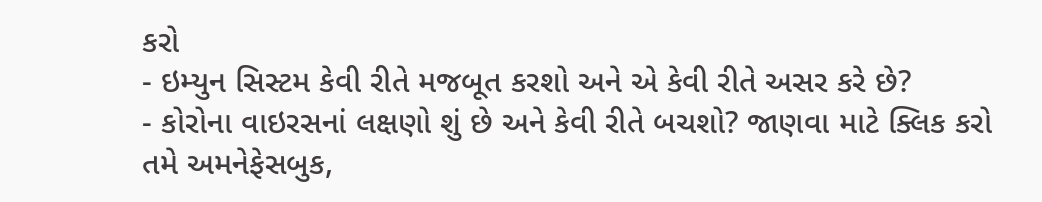કરો
- ઇમ્યુન સિસ્ટમ કેવી રીતે મજબૂત કરશો અને એ કેવી રીતે અસર કરે છે?
- કોરોના વાઇરસનાં લક્ષણો શું છે અને કેવી રીતે બચશો? જાણવા માટે ક્લિક કરો
તમે અમનેફેસબુક,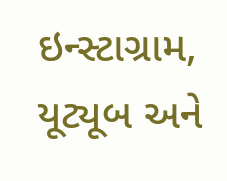ઇન્સ્ટાગ્રામ, યૂટ્યૂબ અને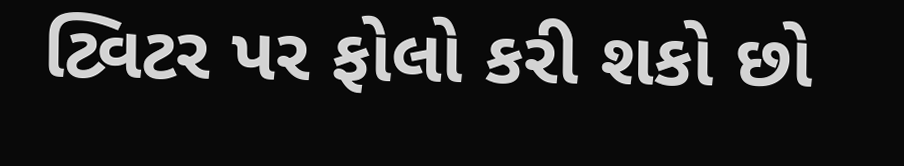ટ્વિટર પર ફોલો કરી શકો છો